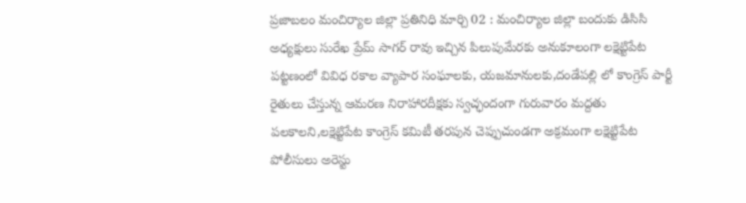ప్రజాబలం మంచిర్యాల జిల్లా ప్రతినిధి మార్చి 02 : మంచిర్యాల జిల్లా బందుకు డిసిసి అధ్యక్షులు సురేఖ ప్రేమ్ సాగర్ రావు ఇచ్చిన పిలుపుమేరకు అనుకూలంగా లక్షెట్టిపేట పట్టణంలో వివిధ రకాల వ్యాపార సంఘాలకు, యజమానులకు,దండేపల్లి లో కాంగ్రెస్ పార్టీ రైతులు చేస్తున్న ఆమరణ నిరాహారదీక్షకు స్వచ్ఛందంగా గురువారం మద్దతు పలకాలని,లక్షెట్టిపేట కాంగ్రెస్ కమిటీ తరపున చెప్పుచుండగా అక్రమంగా లక్షెట్టిపేట పోలీసులు అరెస్టు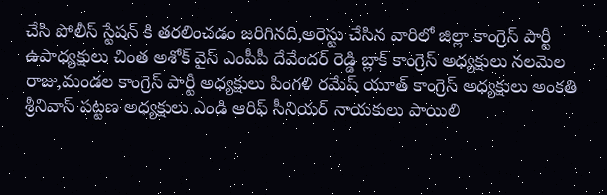చేసి పోలీస్ స్టేషన్ కి తరలించడం జరిగినది,అరెస్టు చేసిన వారిలో జిల్లా కాంగ్రెస్ పార్టీ ఉపాధ్యక్షులు చింత అశోక్ వైస్ ఎంపీపీ దేవేందర్ రెడ్డి బ్లాక్ కాంగ్రెస్ అధ్యక్షులు నలమెల రాజు,మండల కాంగ్రెస్ పార్టీ అధ్యక్షులు పింగళి రమేష్ యూత్ కాంగ్రెస్ అధ్యక్షులు అంకతి శ్రీనివాస్ పట్టణ అధ్యక్షులు ఎండి ఆరిఫ్ సీనియర్ నాయకులు పాయిలి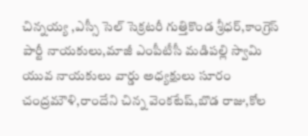చిన్నయ్య ,ఎస్సీ సెల్ సెక్రటరీ గుత్తికొండ శ్రీధర్,కాంగ్రెస్ పార్టీ నాయకులు,మాజీ ఎంపీటీసీ మడిపల్లి స్వామి యువ నాయకులు వార్డు అధ్యక్షులు సూరం చంద్రమౌళి,రాందేని చిన్న వెంకటేష్,బొడ రాజు,కోల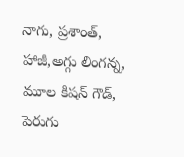నాగు, ప్రశాంత్, హాజీ,అగ్గు లింగన్న, మూల కిషన్ గౌడ్, పెరుగు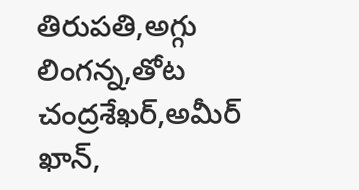తిరుపతి,అగ్గు లింగన్న,తోట చంద్రశేఖర్,అమీర్ ఖాన్,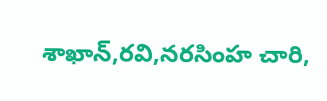శాఖాన్,రవి,నరసింహ చారి,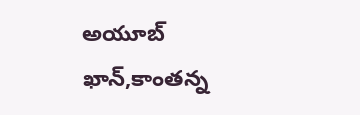అయూబ్ ఖాన్,కాంతన్న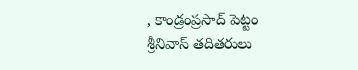, కాండ్రంప్రసాద్ పెట్టం శ్రీనివాస్ తదితరులు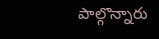పాల్గొన్నారు